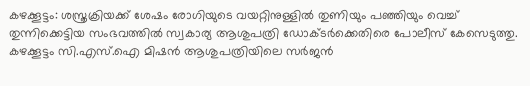കഴക്കൂട്ടം: ശസ്ത്രക്രിയക്ക് ശേഷം രോഗിയുടെ വയറ്റിനുള്ളില്‍ തുണിയും പഞ്ഞിയും വെച്ച് തുന്നിക്കെട്ടിയ സംഭവത്തില്‍ സ്വകാര്യ ആശുപത്രി ഡോക്ടര്‍ക്കെതിരെ പോലീസ് കേസെടുത്തു. കഴക്കൂട്ടം സി.എസ്.ഐ മിഷന്‍ ആശുപത്രിയിലെ സര്‍ജന്‍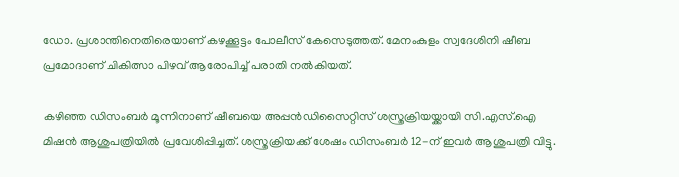ഡോ. പ്രശാന്തിനെതിരെയാണ് കഴക്കൂട്ടം പോലീസ് കേസെടുത്തത്. മേനംകുളം സ്വദേശിനി ഷീബ പ്രമോദാണ് ചികിത്സാ പിഴവ് ആരോപിച്ച് പരാതി നല്‍കിയത്.

കഴിഞ്ഞ ഡിസംബര്‍ മൂന്നിനാണ് ഷീബയെ അപ്പന്‍ഡിസൈറ്റിസ് ശസ്ത്രക്രിയയ്ക്കായി സി.എസ്.ഐ മിഷന്‍ ആശുപത്രിയില്‍ പ്രവേശിപ്പിച്ചത്. ശസ്ത്രക്രിയക്ക് ശേഷം ഡിസംബര്‍ 12-ന് ഇവര്‍ ആശുപത്രി വിട്ടു.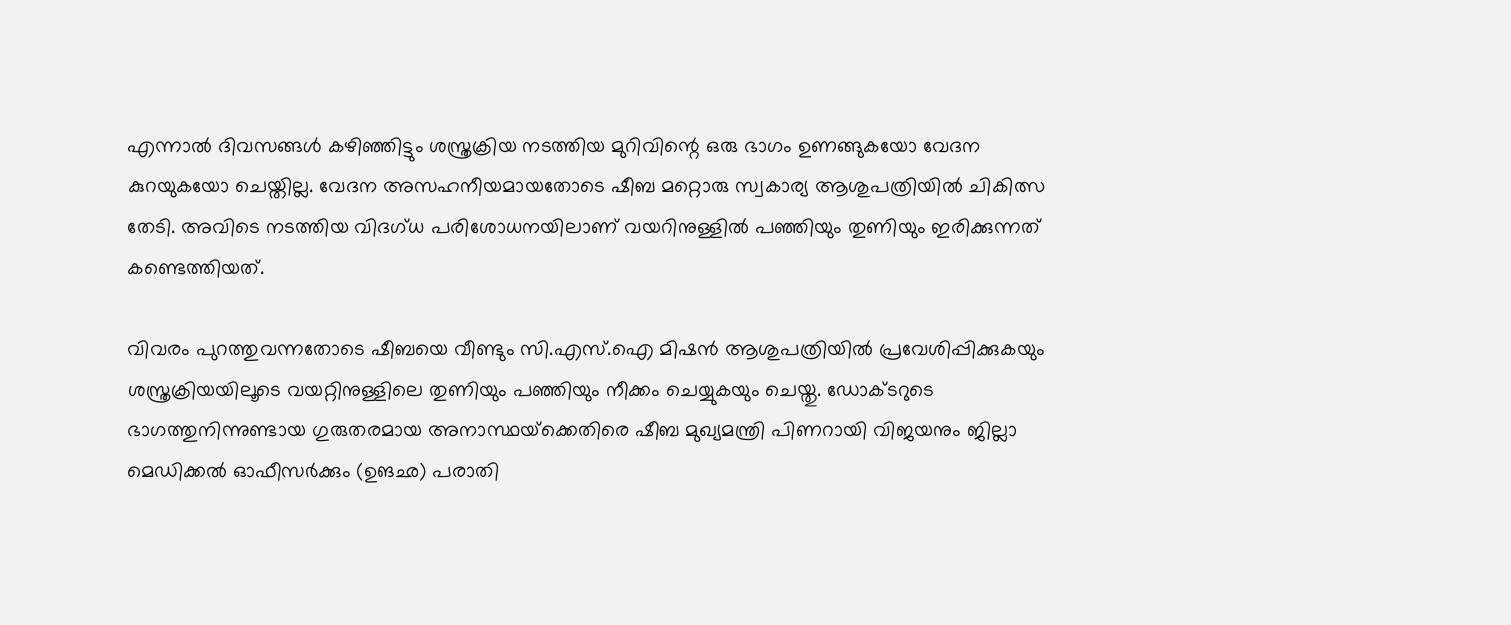എന്നാല്‍ ദിവസങ്ങള്‍ കഴിഞ്ഞിട്ടും ശസ്ത്രക്രിയ നടത്തിയ മുറിവിന്റെ ഒരു ഭാഗം ഉണങ്ങുകയോ വേദന കുറയുകയോ ചെയ്തില്ല. വേദന അസഹനീയമായതോടെ ഷീബ മറ്റൊരു സ്വകാര്യ ആശുപത്രിയില്‍ ചികിത്സ തേടി. അവിടെ നടത്തിയ വിദഗ്ധ പരിശോധനയിലാണ് വയറിനുള്ളില്‍ പഞ്ഞിയും തുണിയും ഇരിക്കുന്നത് കണ്ടെത്തിയത്.

വിവരം പുറത്തുവന്നതോടെ ഷീബയെ വീണ്ടും സി.എസ്.ഐ മിഷന്‍ ആശുപത്രിയില്‍ പ്രവേശിപ്പിക്കുകയും ശസ്ത്രക്രിയയിലൂടെ വയറ്റിനുള്ളിലെ തുണിയും പഞ്ഞിയും നീക്കം ചെയ്യുകയും ചെയ്തു. ഡോക്ടറുടെ ഭാഗത്തുനിന്നുണ്ടായ ഗുരുതരമായ അനാസ്ഥയ്‌ക്കെതിരെ ഷീബ മുഖ്യമന്ത്രി പിണറായി വിജയനും ജില്ലാ മെഡിക്കല്‍ ഓഫീസര്‍ക്കും (ഉങഛ) പരാതി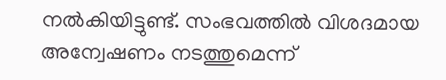നല്‍കിയിട്ടുണ്ട്. സംഭവത്തില്‍ വിശദമായ അന്വേഷണം നടത്തുമെന്ന്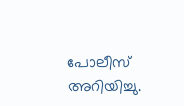പോലീസ് അറിയിച്ചു.